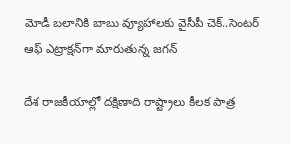మోడీ బలానికి బాబు వ్యూహాలకు వైసీపీ చెక్..సెంటర్ ఆఫ్ ఎట్రాక్షన్‌గా మారుతున్న జగన్

దేశ రాజకీయాల్లో దక్షిణాది రాష్ట్రాలు కీలక పాత్ర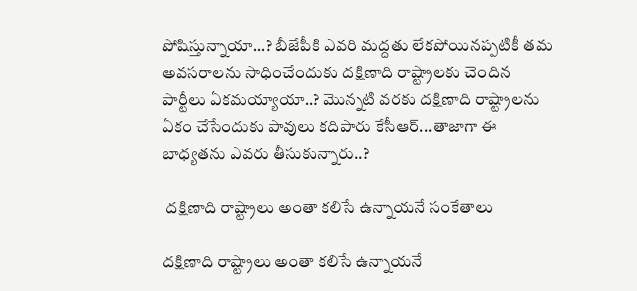పోషిస్తున్నాయా...? బీజేపీకి ఎవరి మద్దతు లేకపోయినప్పటికీ తమ అవసరాలను సాధించేందుకు దక్షిణాది రాష్ట్రాలకు చెందిన పార్టీలు ఏకమయ్యాయా..? మొన్నటి వరకు దక్షిణాది రాష్ట్రాలను ఏకం చేసేందుకు పావులు కదిపారు కేసీఆర్...తాజాగా ఈ బాధ్యతను ఎవరు తీసుకున్నారు..?

 దక్షిణాది రాష్ట్రాలు అంతా కలిసే ఉన్నాయనే సంకేతాలు

దక్షిణాది రాష్ట్రాలు అంతా కలిసే ఉన్నాయనే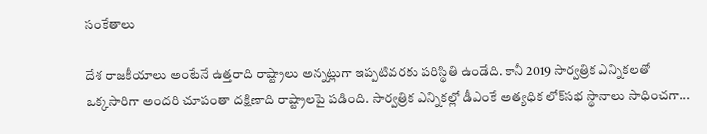సంకేతాలు

దేశ రాజకీయాలు అంటేనే ఉత్తరాది రాష్ట్రాలు అన్నట్లుగా ఇప్పటివరకు పరిస్థితి ఉండేది. కానీ 2019 సార్వత్రిక ఎన్నికలతో ఒక్కసారిగా అందరి చూపంతా దక్షిణాది రాష్ట్రాలపై పడింది. సార్వత్రిక ఎన్నికల్లో డీఎంకే అత్యధిక లోక్‌సభ స్థానాలు సాధించగా...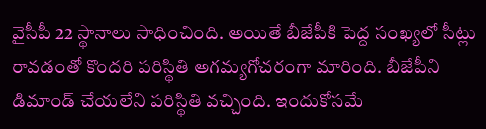వైసీపీ 22 స్థానాలు సాధించింది. అయితే బీజేపీకి పెద్ద సంఖ్యలో సీట్లు రావడంతో కొందరి పరిస్థితి అగమ్యగోచరంగా మారింది. బీజేపీని డిమాండ్ చేయలేని పరిస్థితి వచ్చింది. ఇందుకోసమే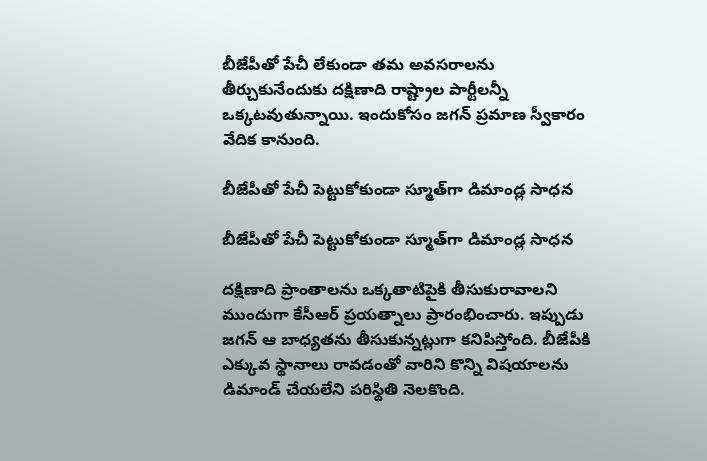బీజేపీతో పేచీ లేకుండా తమ అవసరాలను తీర్చుకునేందుకు దక్షిణాది రాష్ట్రాల పార్టీలన్నీ ఒక్కటవుతున్నాయి. ఇందుకోసం జగన్ ప్రమాణ స్వీకారం వేదిక కానుంది.

బీజేపీతో పేచీ పెట్టుకోకుండా స్మూత్‌గా డిమాండ్ల సాధన

బీజేపీతో పేచీ పెట్టుకోకుండా స్మూత్‌గా డిమాండ్ల సాధన

దక్షిణాది ప్రాంతాలను ఒక్కతాటిపైకి తీసుకురావాలని ముందుగా కేసీఆర్ ప్రయత్నాలు ప్రారంభించారు. ఇప్పుడు జగన్ ఆ బాధ్యతను తీసుకున్నట్లుగా కనిపిస్తోంది. బీజేపీకి ఎక్కువ స్థానాలు రావడంతో వారిని కొన్ని విషయాలను డిమాండ్ చేయలేని పరిస్థితి నెలకొంది.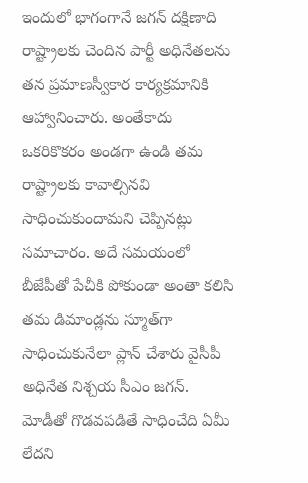ఇందులో భాగంగానే జగన్ దక్షిణాది రాష్ట్రాలకు చెందిన పార్టీ అధినేతలను తన ప్రమాణస్వీకార కార్యక్రమానికి ఆహ్వానించారు. అంతేకాదు ఒకరికొకరం అండగా ఉండి తమ రాష్ట్రాలకు కావాల్సినవి సాధించుకుందామని చెప్పినట్లు సమాచారం. అదే సమయంలో బీజేపీతో పేచీకి పోకుండా అంతా కలిసి తమ డిమాండ్లను స్మూత్‌గా సాధించుకునేలా ప్లాన్ చేశారు వైసీపీ అధినేత నిశ్చయ సీఎం జగన్. మోడీతో గొడవపడితే సాధించేది ఏమీ లేదని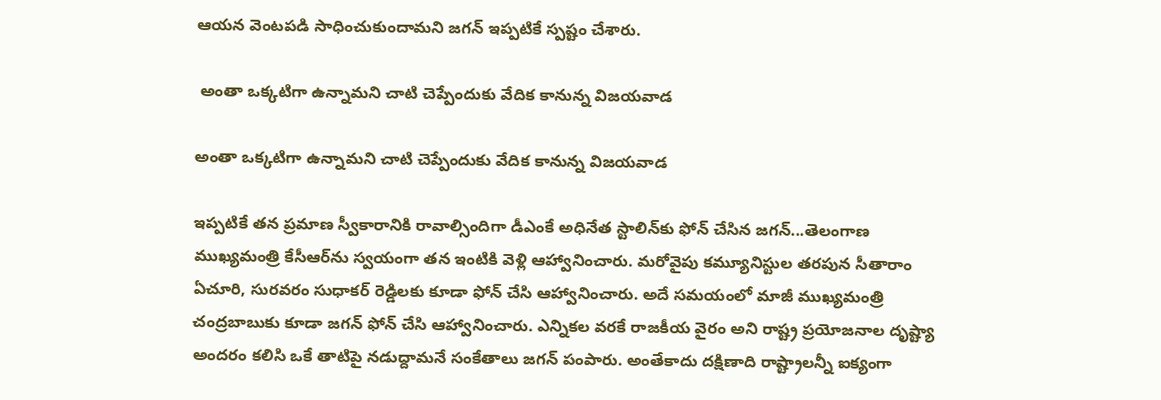ఆయన వెంటపడి సాధించుకుందామని జగన్ ఇప్పటికే స్పష్టం చేశారు.

 అంతా ఒక్కటిగా ఉన్నామని చాటి చెప్పేందుకు వేదిక కానున్న విజయవాడ

అంతా ఒక్కటిగా ఉన్నామని చాటి చెప్పేందుకు వేదిక కానున్న విజయవాడ

ఇప్పటికే తన ప్రమాణ స్వీకారానికి రావాల్సిందిగా డీఎంకే అధినేత స్టాలిన్‌కు ఫోన్ చేసిన జగన్...తెలంగాణ ముఖ్యమంత్రి కేసీఆర్‌ను స్వయంగా తన ఇంటికి వెళ్లి ఆహ్వానించారు. మరోవైపు కమ్యూనిస్టుల తరపున సీతారాం ఏచూరి, సురవరం సుధాకర్ రెడ్డిలకు కూడా ఫోన్ చేసి ఆహ్వానించారు. అదే సమయంలో మాజీ ముఖ్యమంత్రి చంద్రబాబుకు కూడా జగన్ ఫోన్ చేసి ఆహ్వానించారు. ఎన్నికల వరకే రాజకీయ వైరం అని రాష్ట్ర ప్రయోజనాల దృష్ట్యా అందరం కలిసి ఒకే తాటిపై నడుద్దామనే సంకేతాలు జగన్ పంపారు. అంతేకాదు దక్షిణాది రాష్ట్రాలన్నీ ఐక్యంగా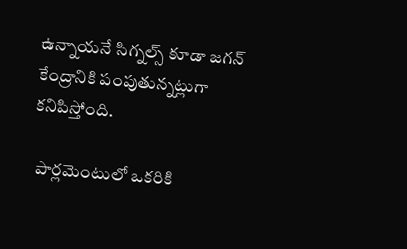ఉన్నాయనే సిగ్నల్స్ కూడా జగన్ కేంద్రానికి పంపుతున్నట్లుగా కనిపిస్తోంది.

 పార్లమెంటులో ఒకరికి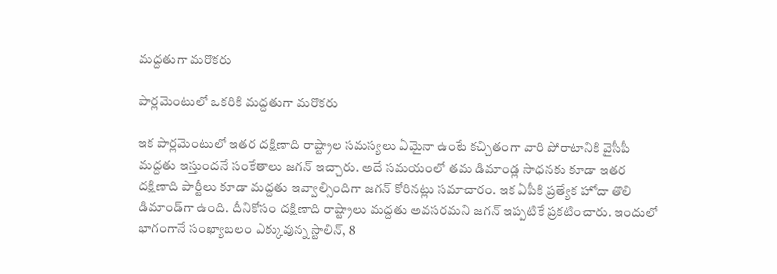మద్దతుగా మరొకరు

పార్లమెంటులో ఒకరికి మద్దతుగా మరొకరు

ఇక పార్లమెంటులో ఇతర దక్షిణాది రాష్ట్రాల సమస్యలు ఏమైనా ఉంటే కచ్చితంగా వారి పోరాటానికి వైసీపీ మద్దతు ఇస్తుందనే సంకేతాలు జగన్ ఇచ్చారు. అదే సమయంలో తమ డిమాండ్ల సాధనకు కూడా ఇతర దక్షిణాది పార్టీలు కూడా మద్దతు ఇవ్వాల్సిందిగా జగన్ కోరినట్లు సమాచారం. ఇక ఏపీకి ప్రత్యేక హోదా తొలి డిమాండ్‌గా ఉంది. దీనికోసం దక్షిణాది రాష్ట్రాలు మద్దతు అవసరమని జగన్ ఇప్పటికే ప్రకటించారు. ఇందులో భాగంగానే సంఖ్యాబలం ఎక్కువున్న స్టాలిన్‌, 8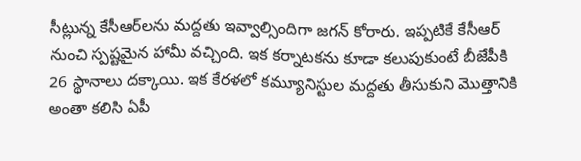సీట్లున్న కేసీఆర్‌లను మద్దతు ఇవ్వాల్సిందిగా జగన్ కోరారు. ఇప్పటికే కేసీఆర్ నుంచి స్పష్టమైన హామీ వచ్చింది. ఇక కర్నాటకను కూడా కలుపుకుంటే బీజేపీకి 26 స్థానాలు దక్కాయి. ఇక కేరళలో కమ్యూనిస్టుల మద్దతు తీసుకుని మొత్తానికి అంతా కలిసి ఏపీ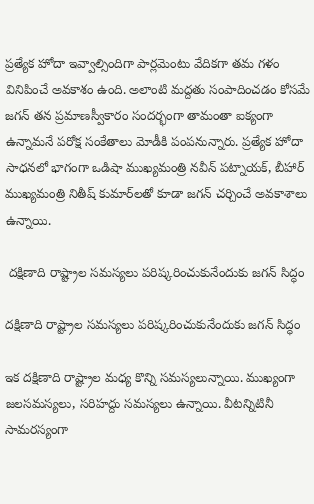ప్రత్యేక హోదా ఇవ్వాల్సిందిగా పార్లమెంటు వేదికగా తమ గళం వినిపించే అవకాశం ఉంది. అలాంటి మద్దతు సంపాదించడం కోసమే జగన్ తన ప్రమాణస్వీకారం సందర్భంగా తామంతా ఐక్యంగా ఉన్నామనే పరోక్ష సంకేతాలు మోడీకి పంపనున్నారు. ప్రత్యేక హోదా సాధనలో భాగంగా ఒడిషా ముఖ్యమంత్రి నవీన్ పట్నాయక్, బీహార్ ముఖ్యమంత్రి నితీష్ కుమార్‌లతో కూడా జగన్ చర్చించే అవకాశాలు ఉన్నాయి.

 దక్షిణాది రాష్ట్రాల సమస్యలు పరిష్కరించుకునేందుకు జగన్ సిద్ధం

దక్షిణాది రాష్ట్రాల సమస్యలు పరిష్కరించుకునేందుకు జగన్ సిద్ధం

ఇక దక్షిణాది రాష్ట్రాల మధ్య కొన్ని సమస్యలున్నాయి. ముఖ్యంగా జలసమస్యలు, సరిహద్దు సమస్యలు ఉన్నాయి. వీటన్నిటినీ సామరస్యంగా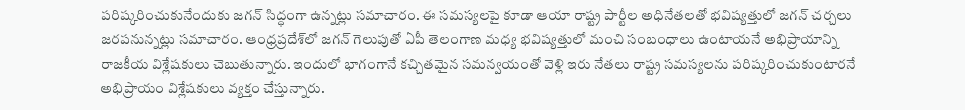పరిష్కరించుకునేందుకు జగన్ సిద్ధంగా ఉన్నట్లు సమాచారం. ఈ సమస్యలపై కూడా ఆయా రాష్ట్ర పార్టీల అధినేతలతో భవిష్యత్తులో జగన్ చర్చలు జరపనున్నట్లు సమాచారం. ఆంధ్రప్రదేశ్‌లో జగన్ గెలుపుతో ఏపీ తెలంగాణ మధ్య భవిష్యత్తులో మంచి సంబంధాలు ఉంటాయనే అభిప్రాయాన్ని రాజకీయ విశ్లేషకులు చెబుతున్నారు. ఇందులో భాగంగానే కచ్చితమైన సమన్వయంతో వెళ్లి ఇరు నేతలు రాష్ట్ర సమస్యలను పరిష్కరించుకుంటారనే అభిప్రాయం విశ్లేషకులు వ్యక్తం చేస్తున్నారు.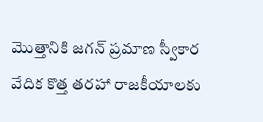మొత్తానికి జగన్ ప్రమాణ స్వీకార వేదిక కొత్త తరహా రాజకీయాలకు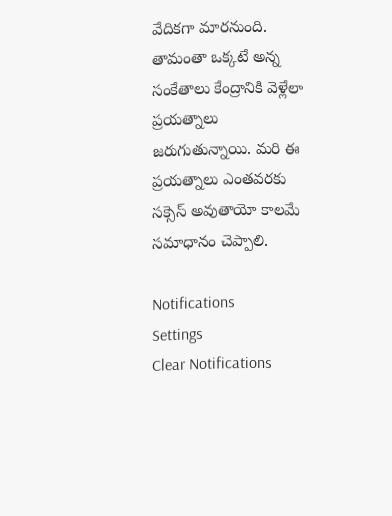వేదికగా మారనుంది. తామంతా ఒక్కటే అన్న సంకేతాలు కేంద్రానికి వెళ్లేలా ప్రయత్నాలు జరుగుతున్నాయి. మరి ఈ ప్రయత్నాలు ఎంతవరకు సక్సెస్ అవుతాయో కాలమే సమాధానం చెప్పాలి.

Notifications
Settings
Clear Notifications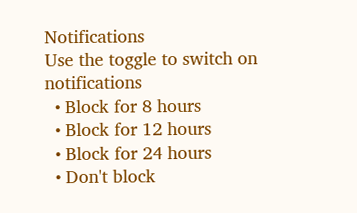Notifications
Use the toggle to switch on notifications
  • Block for 8 hours
  • Block for 12 hours
  • Block for 24 hours
  • Don't block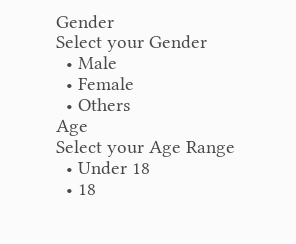Gender
Select your Gender
  • Male
  • Female
  • Others
Age
Select your Age Range
  • Under 18
  • 18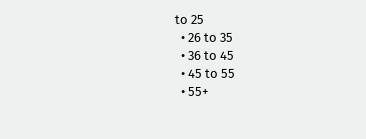to 25
  • 26 to 35
  • 36 to 45
  • 45 to 55
  • 55+